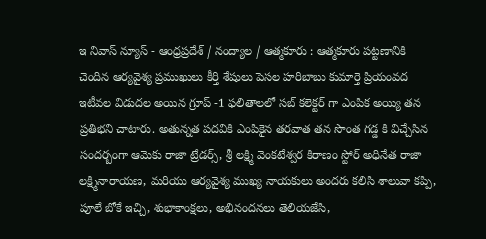ఇ నివాస్ న్యూస్ - ఆంధ్రప్రదేశ్ / నంద్యాల / ఆత్మకూరు : ఆత్మకూరు పట్టణానికి చెందిన ఆర్యవైశ్య ప్రముఖులు కీర్తి శేషులు పెసల హరిబాబు కుమార్తె ప్రియంవద ఇటీవల విడుదల అయిన గ్రూప్ -1 ఫలితాలలో సబ్ కలెక్టర్ గా ఎంపిక అయ్యి తన ప్రతిభని చాటారు. అతున్నత పదవికి ఎంపికైన తరవాత తన సొంత గడ్డ కి విచ్చేసిన సందర్బంగా ఆమెకు రాజా ట్రేడర్స్, శ్రీ లక్ష్మి వెంకటేశ్వర కిరాణం స్టోర్ అధినేత రాజా లక్ష్మినారాయణ, మరియు ఆర్యవైశ్య ముఖ్య నాయకులు అందరు కలిసి శాలువా కప్పి, పూలే బోకే ఇచ్చి, శుభాకాంక్షలు, అభినందనలు తెలియజేసి,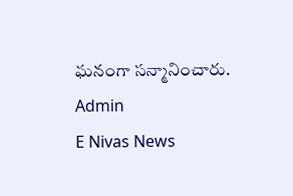ఘనంగా సన్మానించారు.
Admin
E Nivas News